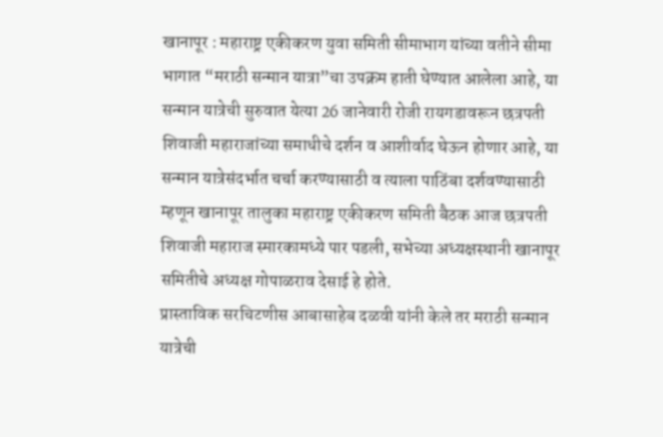खानापूर : महाराष्ट्र एकीकरण युवा समिती सीमाभाग यांच्या वतीने सीमा भागात “मराठी सन्मान यात्रा”चा उपक्रम हाती घेण्यात आलेला आहे, या सन्मान यात्रेची सुरुवात येत्या 26 जानेवारी रोजी रायगडावरून छत्रपती शिवाजी महाराजांच्या समाधीचे दर्शन व आशीर्वाद घेऊन होणार आहे, या सन्मान यात्रेसंदर्भात चर्चा करण्यासाठी व त्याला पाठिंबा दर्शवण्यासाठी म्हणून खानापूर तालुका महाराष्ट्र एकीकरण समिती बैठक आज छत्रपती शिवाजी महाराज स्मारकामध्ये पार पडली, सभेच्या अध्यक्षस्थानी खानापूर समितीचे अध्यक्ष गोपाळराव देसाई हे होते.
प्रास्ताविक सरचिटणीस आबासाहेब दळवी यांनी केले तर मराठी सन्मान यात्रेची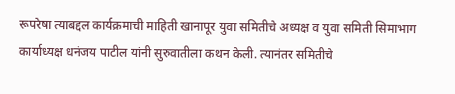रूपरेषा त्याबद्दल कार्यक्रमाची माहिती खानापूर युवा समितीचे अध्यक्ष व युवा समिती सिमाभाग कार्याध्यक्ष धनंजय पाटील यांनी सुरुवातीला कथन केली. त्यानंतर समितीचे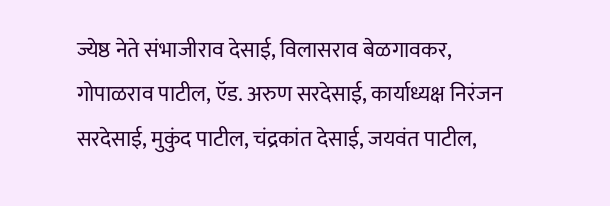ज्येष्ठ नेते संभाजीराव देसाई, विलासराव बेळगावकर, गोपाळराव पाटील, ऍड. अरुण सरदेसाई, कार्याध्यक्ष निरंजन सरदेसाई, मुकुंद पाटील, चंद्रकांत देसाई, जयवंत पाटील,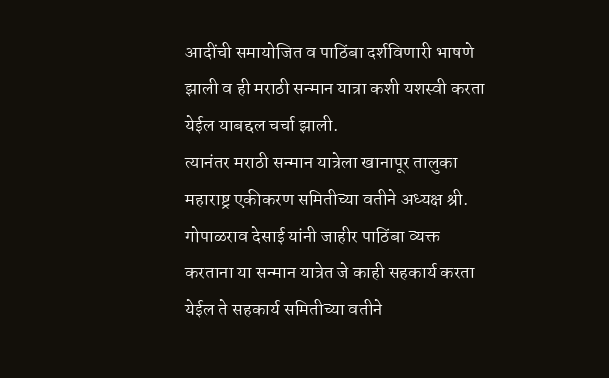आदींची समायोजित व पाठिंबा दर्शविणारी भाषणे झाली व ही मराठी सन्मान यात्रा कशी यशस्वी करता येईल याबद्दल चर्चा झाली.
त्यानंतर मराठी सन्मान यात्रेला खानापूर तालुका महाराष्ट्र एकीकरण समितीच्या वतीने अध्यक्ष श्री. गोपाळराव देसाई यांनी जाहीर पाठिंबा व्यक्त करताना या सन्मान यात्रेत जे काही सहकार्य करता येईल ते सहकार्य समितीच्या वतीने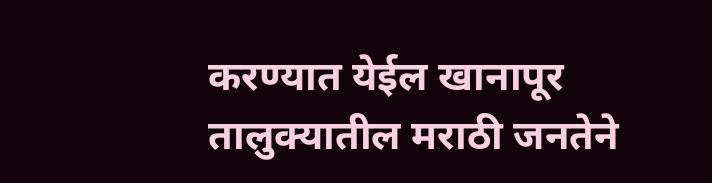करण्यात येईल खानापूर तालुक्यातील मराठी जनतेने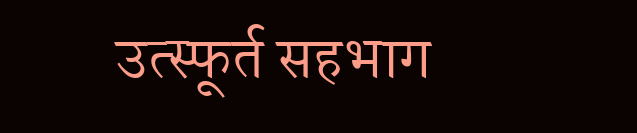उत्स्फूर्त सहभाग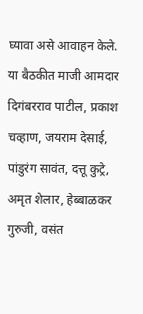घ्यावा असे आवाहन केले. या बैठकीत माजी आमदार दिगंबरराव पाटील, प्रकाश चव्हाण, जयराम देसाई, पांडुरंग सावंत, दत्तू कुट्रे, अमृत शेलार, हेब्बाळकर गुरुजी, वसंत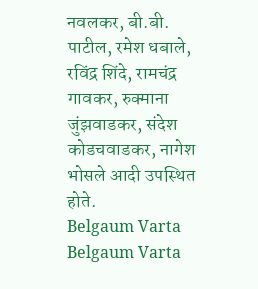नवलकर, बी.बी. पाटील, रमेश धबाले, रविंद्र शिंदे, रामचंद्र गावकर, रुक्माना जुंझवाडकर, संदेश कोडचवाडकर, नागेश भोसले आदी उपस्थित होते.
Belgaum Varta Belgaum Varta